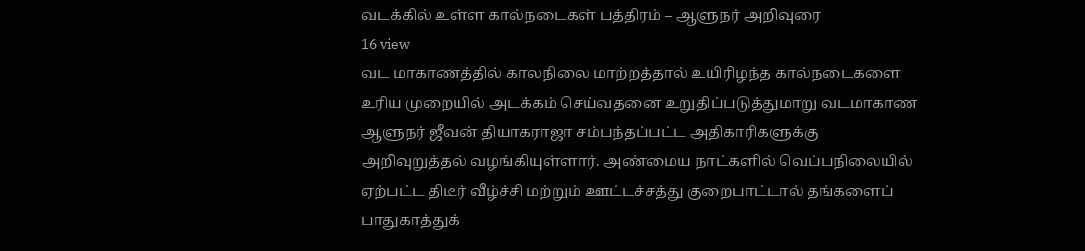வடக்கில் உள்ள கால்நடைகள் பத்திரம் – ஆளுநர் அறிவுரை
16 view
வட மாகாணத்தில் காலநிலை மாற்றத்தால் உயிரிழந்த கால்நடைகளை உரிய முறையில் அடக்கம் செய்வதனை உறுதிப்படுத்துமாறு வடமாகாண ஆளுநர் ஜீவன் தியாகராஜா சம்பந்தப்பட்ட அதிகாரிகளுக்கு அறிவுறுத்தல் வழங்கியுள்ளார். அண்மைய நாட்களில் வெப்பநிலையில் ஏற்பட்ட திடீர் வீழ்ச்சி மற்றும் ஊட்டச்சத்து குறைபாட்டால் தங்களைப் பாதுகாத்துக்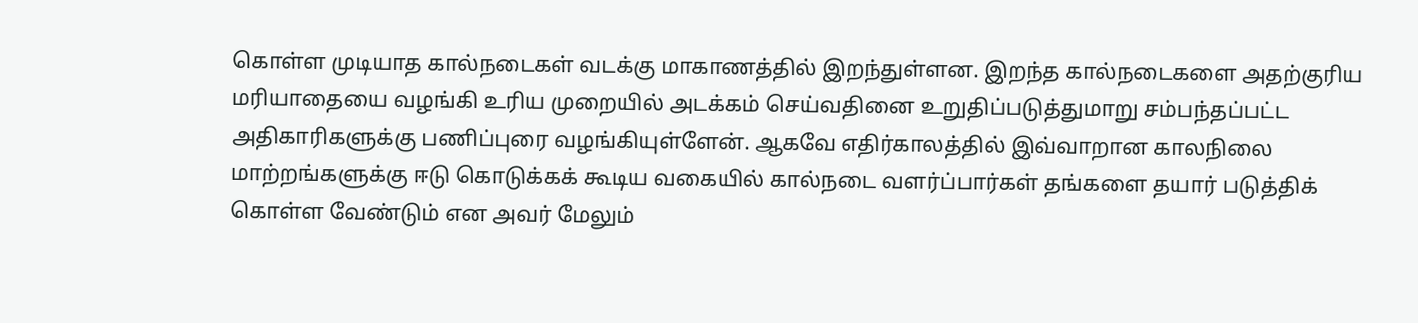கொள்ள முடியாத கால்நடைகள் வடக்கு மாகாணத்தில் இறந்துள்ளன. இறந்த கால்நடைகளை அதற்குரிய மரியாதையை வழங்கி உரிய முறையில் அடக்கம் செய்வதினை உறுதிப்படுத்துமாறு சம்பந்தப்பட்ட அதிகாரிகளுக்கு பணிப்புரை வழங்கியுள்ளேன். ஆகவே எதிர்காலத்தில் இவ்வாறான காலநிலை மாற்றங்களுக்கு ஈடு கொடுக்கக் கூடிய வகையில் கால்நடை வளர்ப்பார்கள் தங்களை தயார் படுத்திக் கொள்ள வேண்டும் என அவர் மேலும்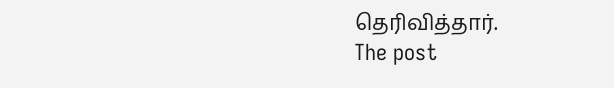தெரிவித்தார்.
The post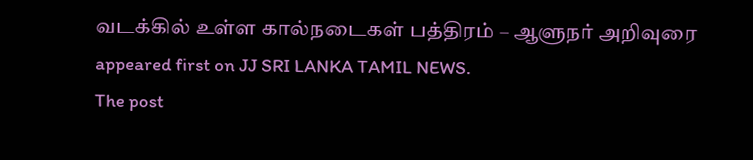வடக்கில் உள்ள கால்நடைகள் பத்திரம் – ஆளுநர் அறிவுரை appeared first on JJ SRI LANKA TAMIL NEWS.
The post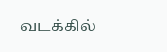வடக்கில்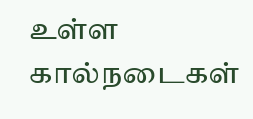உள்ள கால்நடைகள்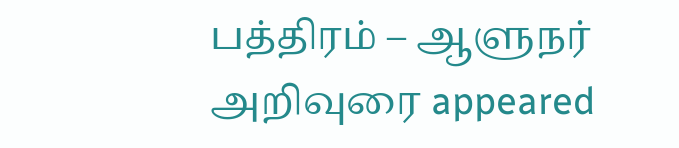பத்திரம் – ஆளுநர் அறிவுரை appeared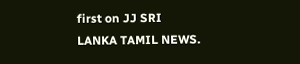first on JJ SRI LANKA TAMIL NEWS.